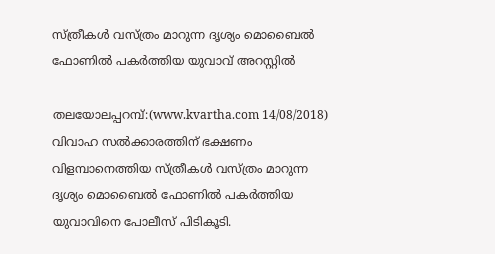സ്ത്രീകള്‍ വസ്ത്രം മാറുന്ന ദൃശ്യം മൊബൈല്‍ ഫോണില്‍ പകര്‍ത്തിയ യുവാവ് അറസ്റ്റില്‍

തലയോലപ്പറമ്പ്:(www.kvartha.com 14/08/2018) വിവാഹ സല്‍ക്കാരത്തിന് ഭക്ഷണം വിളമ്പാനെത്തിയ സ്ത്രീകള്‍ വസ്ത്രം മാറുന്ന ദൃശ്യം മൊബൈല്‍ ഫോണില്‍ പകര്‍ത്തിയ യുവാവിനെ പോലീസ് പിടികൂടി.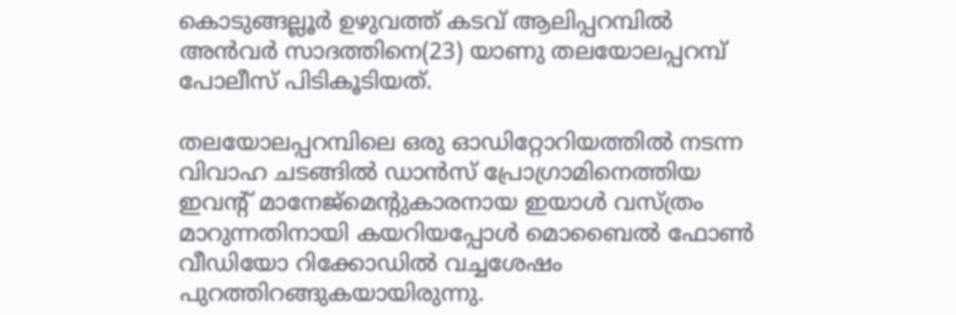കൊടുങ്ങല്ലൂര്‍ ഉഴുവത്ത് കടവ് ആലിപ്പറമ്പില്‍ അന്‍വര്‍ സാദത്തിനെ(23) യാണു തലയോലപ്പറമ്പ് പോലീസ് പിടികൂടിയത്.

തലയോലപ്പറമ്പിലെ ഒരു ഓഡിറ്റോറിയത്തില്‍ നടന്ന വിവാഹ ചടങ്ങില്‍ ഡാന്‍സ് പ്രോഗ്രാമിനെത്തിയ ഇവന്റ് മാനേജ്‌മെന്റുകാരനായ ഇയാള്‍ വസ്ത്രം മാറുന്നതിനായി കയറിയപ്പോള്‍ മൊബൈല്‍ ഫോണ്‍ വീഡിയോ റിക്കോഡില്‍ വച്ചശേഷം പുറത്തിറങ്ങുകയായിരുന്നു.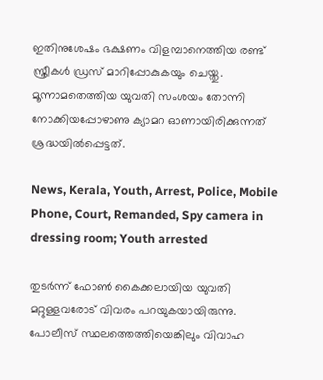ഇതിനുശേഷം ഭക്ഷണം വിളമ്പാനെത്തിയ രണ്ട് സ്ത്രീകള്‍ ഡ്രസ് മാറിപ്പോകുകയും ചെയ്തു. മൂന്നാമതെത്തിയ യുവതി സംശയം തോന്നി നോക്കിയപ്പോഴാണു ക്യാമറ ഓണായിരിക്കുന്നത് ശ്രദ്ധയില്‍പ്പെട്ടത്.

News, Kerala, Youth, Arrest, Police, Mobile Phone, Court, Remanded, Spy camera in dressing room; Youth arrested

തുടര്‍ന്ന് ഫോണ്‍ കൈക്കലായിയ യുവതി മറ്റുള്ളവരോട് വിവരം പറയുകയായിരുന്നു. പോലീസ് സ്ഥലത്തെത്തിയെങ്കിലും വിവാഹ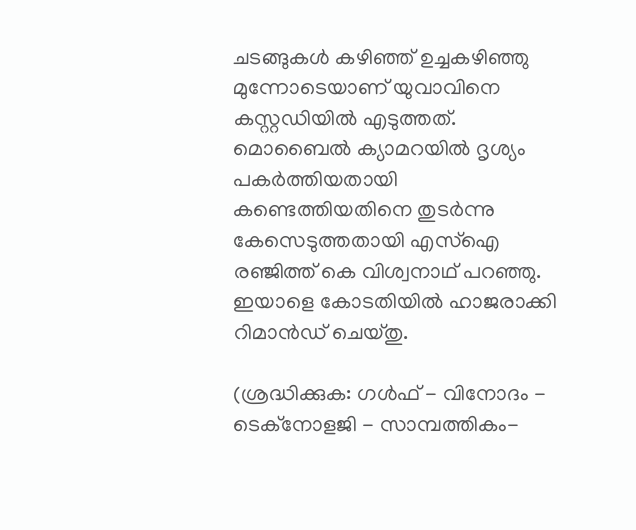ചടങ്ങുകള്‍ കഴിഞ്ഞ് ഉച്ചകഴിഞ്ഞു മുന്നോടെയാണ് യുവാവിനെ കസ്റ്റഡിയില്‍ എടുത്തത്. മൊബൈല്‍ ക്യാമറയില്‍ ദൃശ്യം പകര്‍ത്തിയതായി കണ്ടെത്തിയതിനെ തുടര്‍ന്നു കേസെടുത്തതായി എസ്‌ഐ രഞ്ജിത്ത് കെ വിശ്വനാഥ് പറഞ്ഞു. ഇയാളെ കോടതിയില്‍ ഹാജരാക്കി റിമാന്‍ഡ് ചെയ്തു.

(ശ്രദ്ധിക്കുക: ഗൾഫ് - വിനോദം - ടെക്നോളജി - സാമ്പത്തികം-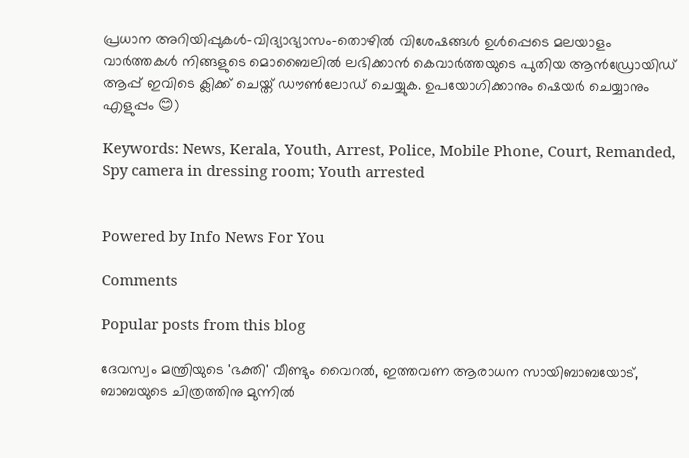പ്രധാന അറിയിപ്പുകൾ-വിദ്യാഭ്യാസം-തൊഴിൽ വിശേഷങ്ങൾ ഉൾപ്പെടെ മലയാളം വാർത്തകൾ നിങ്ങളുടെ മൊബൈലിൽ ലഭിക്കാൻ കെവാർത്തയുടെ പുതിയ ആൻഡ്രോയിഡ് ആപ്പ് ഇവിടെ ക്ലിക്ക് ചെയ്ത് ഡൗൺലോഡ് ചെയ്യുക. ഉപയോഗിക്കാനും ഷെയർ ചെയ്യാനും എളുപ്പം 😊)

Keywords: News, Kerala, Youth, Arrest, Police, Mobile Phone, Court, Remanded, Spy camera in dressing room; Youth arrested


Powered by Info News For You

Comments

Popular posts from this blog

ദേവസ്വം മന്ത്രിയുടെ 'ഭക്തി' വീണ്ടും വൈറല്‍, ഇത്തവണ ആരാധന സായിബാബയോട്, ബാബയുടെ ചിത്രത്തിനു മുന്നില്‍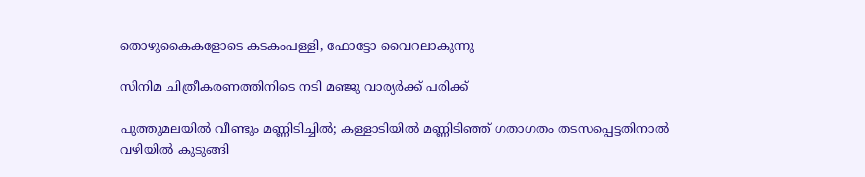തൊഴുകൈകളോടെ കടകംപള്ളി, ഫോട്ടോ വൈറലാകുന്നു

സിനിമ ചിത്രീകരണത്തിനിടെ നടി മഞ്ജു വാര്യര്‍ക്ക് പരിക്ക്

പുത്തുമലയില്‍ വീണ്ടും മണ്ണിടിച്ചില്‍; കള്ളാടിയില്‍ മണ്ണിടിഞ്ഞ് ഗതാഗതം തടസപ്പെട്ടതിനാല്‍ വഴിയില്‍ കുടുങ്ങി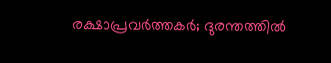രക്ഷാപ്രവര്‍ത്തകര്‍; ദുരന്തത്തില്‍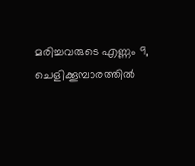മരിച്ചവരുടെ എണ്ണം 9, ചെളിക്കൂമ്പാരത്തില്‍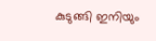കുടുങ്ങി ഇനിയും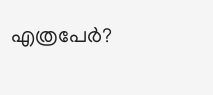എത്രപേര്‍?